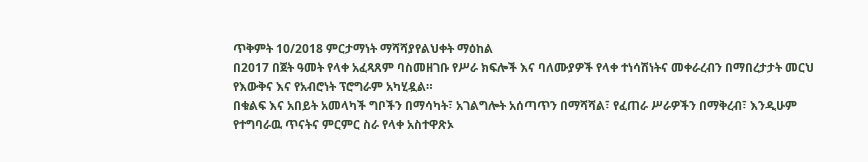ጥቅምት 10/2018 ምርታማነት ማሻሻያየልህቀት ማዕከል
በ2017 በጀት ዓመት የላቀ አፈጻጸም ባስመዘገቡ የሥራ ክፍሎች እና ባለሙያዎች የላቀ ተነሳሽነትና መቀራረብን በማበረታታት መርህ የእውቅና እና የአብሮነት ፕሮግራም አካሂዷል።
በቁልፍ እና አበይት አመላካች ግቦችን በማሳካት፣ አገልግሎት አሰጣጥን በማሻሻል፣ የፈጠራ ሥራዎችን በማቅረብ፣ እንዲሁም የተግባራዉ ጥናትና ምርምር ስራ የላቀ አስተዋጽኦ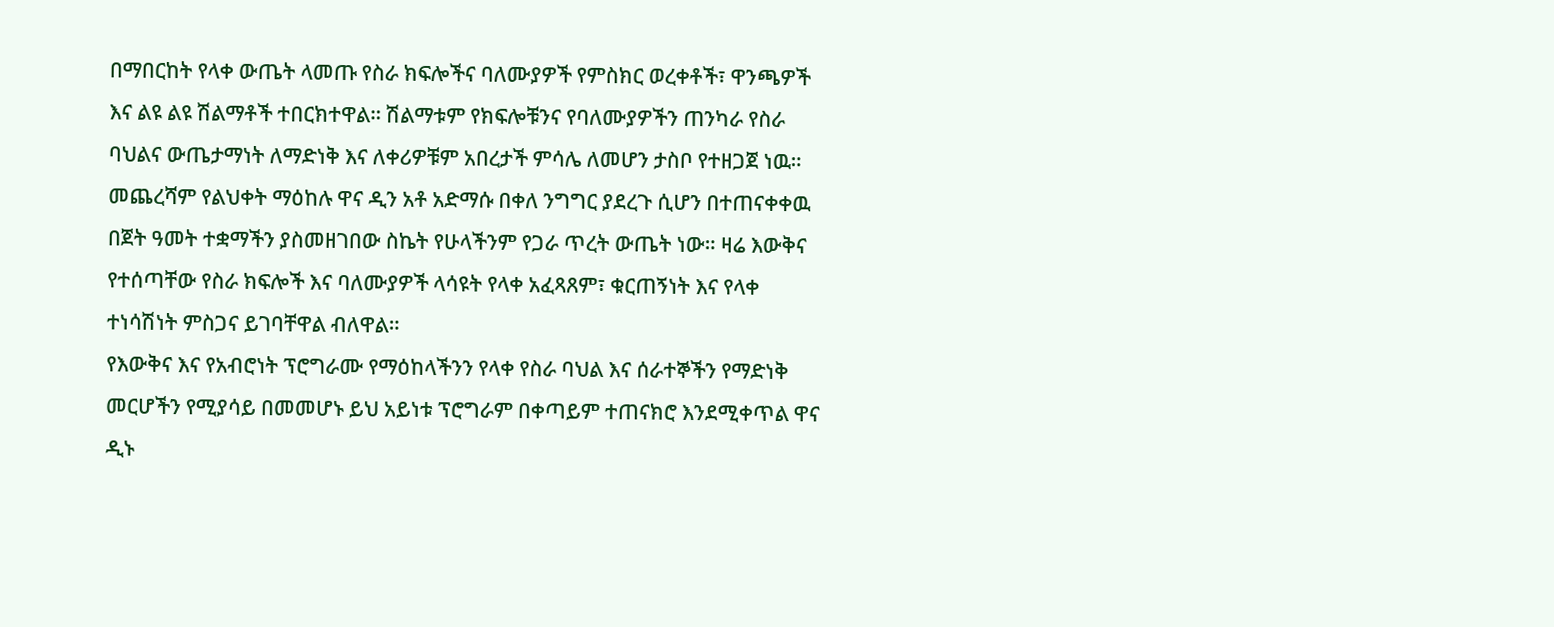በማበርከት የላቀ ውጤት ላመጡ የስራ ክፍሎችና ባለሙያዎች የምስክር ወረቀቶች፣ ዋንጫዎች እና ልዩ ልዩ ሽልማቶች ተበርክተዋል። ሽልማቱም የክፍሎቹንና የባለሙያዎችን ጠንካራ የስራ ባህልና ውጤታማነት ለማድነቅ እና ለቀሪዎቹም አበረታች ምሳሌ ለመሆን ታስቦ የተዘጋጀ ነዉ።
መጨረሻም የልህቀት ማዕከሉ ዋና ዲን አቶ አድማሱ በቀለ ንግግር ያደረጉ ሲሆን በተጠናቀቀዉ በጀት ዓመት ተቋማችን ያስመዘገበው ስኬት የሁላችንም የጋራ ጥረት ውጤት ነው። ዛሬ እውቅና የተሰጣቸው የስራ ክፍሎች እና ባለሙያዎች ላሳዩት የላቀ አፈጻጸም፣ ቁርጠኝነት እና የላቀ ተነሳሽነት ምስጋና ይገባቸዋል ብለዋል።
የእውቅና እና የአብሮነት ፕሮግራሙ የማዕከላችንን የላቀ የስራ ባህል እና ሰራተኞችን የማድነቅ መርሆችን የሚያሳይ በመመሆኑ ይህ አይነቱ ፕሮግራም በቀጣይም ተጠናክሮ እንደሚቀጥል ዋና ዲኑ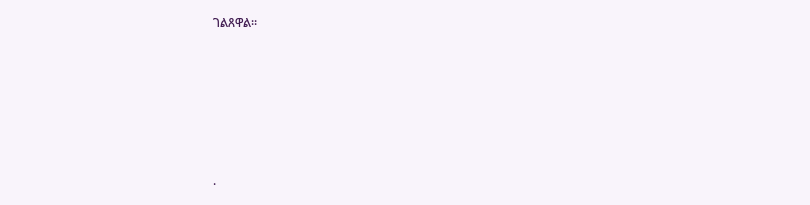ገልጸዋል።











.